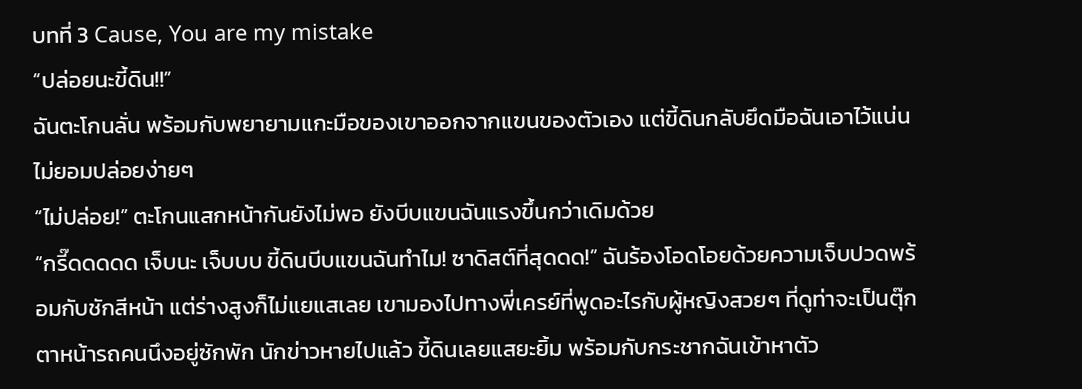บทที่ 3 Cause, You are my mistake
“ปล่อยนะขี้ดิน!!”
ฉันตะโกนลั่น พร้อมกับพยายามแกะมือของเขาออกจากแขนของตัวเอง แต่ขี้ดินกลับยึดมือฉันเอาไว้แน่นไม่ยอมปล่อยง่ายๆ
“ไม่ปล่อย!” ตะโกนแสกหน้ากันยังไม่พอ ยังบีบแขนฉันแรงขึ้นกว่าเดิมด้วย
“กรี๊ดดดดด เจ็บนะ เจ็บบบ ขี้ดินบีบแขนฉันทำไม! ซาดิสต์ที่สุดดด!” ฉันร้องโอดโอยด้วยความเจ็บปวดพร้อมกับชักสีหน้า แต่ร่างสูงก็ไม่แยแสเลย เขามองไปทางพี่เครย์ที่พูดอะไรกับผู้หญิงสวยๆ ที่ดูท่าจะเป็นตุ๊กตาหน้ารถคนนึงอยู่ซักพัก นักข่าวหายไปแล้ว ขี้ดินเลยแสยะยิ้ม พร้อมกับกระชากฉันเข้าหาตัว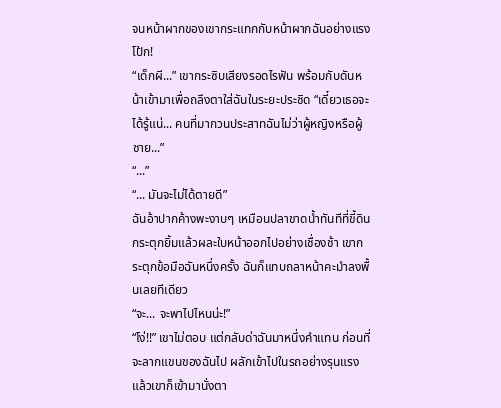จนหน้าผากของเขากระแทกกับหน้าผากฉันอย่างแรง
โป้ก!
“เด็กผี...” เขากระซิบเสียงรอดไรฟัน พร้อมกับดันหน้าเข้ามาเพื่อถลึงตาใส่ฉันในระยะประชิด “เดี๋ยวเธอจะได้รู้แน่... คนที่มากวนประสาทฉันไม่ว่าผู้หญิงหรือผู้ชาย...”
“...”
“... มันจะไม่ได้ตายดี”
ฉันอ้าปากค้างพะงาบๆ เหมือนปลาขาดน้ำทันทีที่ขี้ดินกระตุกยิ้มแล้วผละใบหน้าออกไปอย่างเชื่องช้า เขากระตุกข้อมือฉันหนึ่งครั้ง ฉันก็แทบถลาหน้าคะมำลงพื้นเลยทีเดียว
“จะ... จะพาไปไหนน่ะ!”
“โง่!!” เขาไม่ตอบ แต่กลับด่าฉันมาหนึ่งคำแทน ก่อนที่จะลากแขนของฉันไป ผลักเข้าไปในรถอย่างรุนแรง แล้วเขาก็เข้ามานั่งตา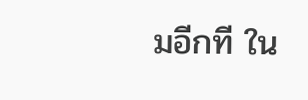มอีกที ใน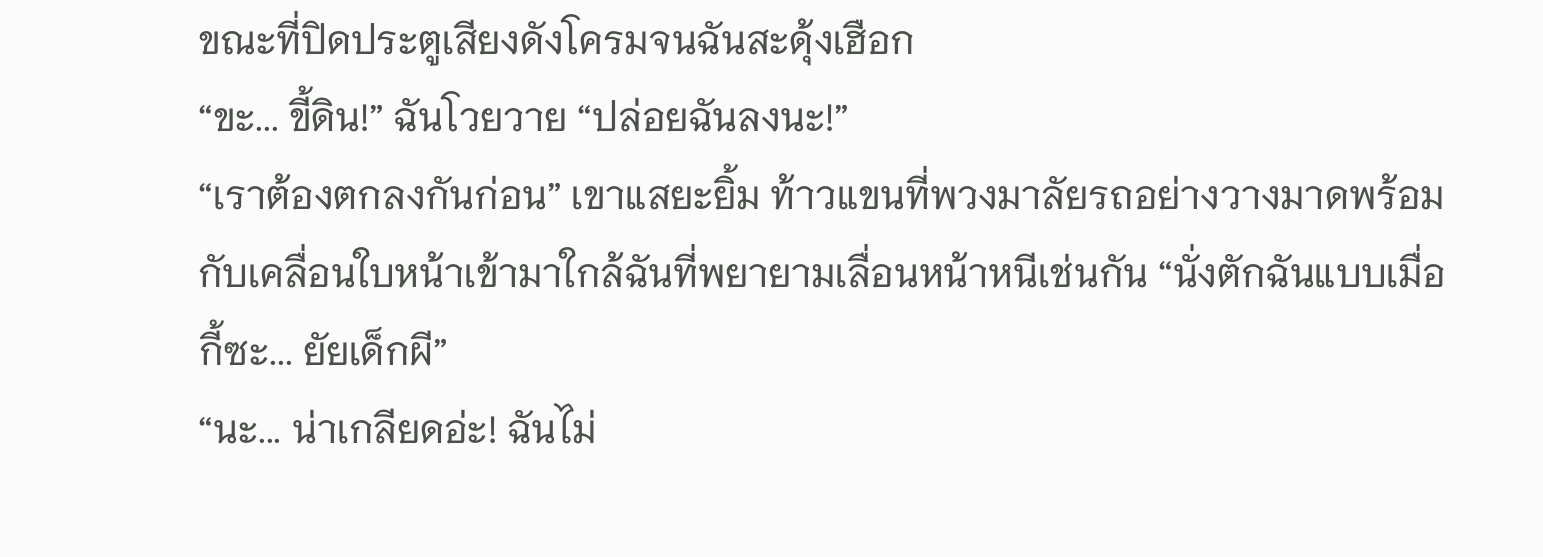ขณะที่ปิดประตูเสียงดังโครมจนฉันสะดุ้งเฮือก
“ขะ... ขี้ดิน!” ฉันโวยวาย “ปล่อยฉันลงนะ!”
“เราต้องตกลงกันก่อน” เขาแสยะยิ้ม ท้าวแขนที่พวงมาลัยรถอย่างวางมาดพร้อมกับเคลื่อนใบหน้าเข้ามาใกล้ฉันที่พยายามเลื่อนหน้าหนีเช่นกัน “นั่งตักฉันแบบเมื่อกี้ซะ... ยัยเด็กผี”
“นะ... น่าเกลียดอ่ะ! ฉันไม่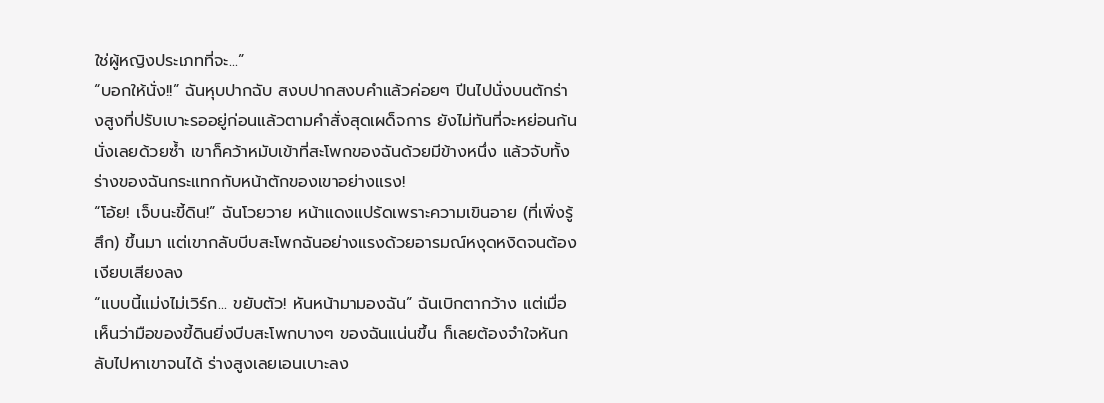ใช่ผู้หญิงประเภทที่จะ...”
“บอกให้นั่ง!!” ฉันหุบปากฉับ สงบปากสงบคำแล้วค่อยๆ ปีนไปนั่งบนตักร่างสูงที่ปรับเบาะรออยู่ก่อนแล้วตามคำสั่งสุดเผด็จการ ยังไม่ทันที่จะหย่อนก้นนั่งเลยด้วยซ้ำ เขาก็คว้าหมับเข้าที่สะโพกของฉันด้วยมีข้างหนึ่ง แล้วจับทั้งร่างของฉันกระแทกกับหน้าตักของเขาอย่างแรง!
“โอ้ย! เจ็บนะขี้ดิน!” ฉันโวยวาย หน้าแดงแปร้ดเพราะความเขินอาย (ที่เพิ่งรู้สึก) ขึ้นมา แต่เขากลับบีบสะโพกฉันอย่างแรงด้วยอารมณ์หงุดหงิดจนต้องเงียบเสียงลง
“แบบนี้แม่งไม่เวิร์ก... ขยับตัว! หันหน้ามามองฉัน” ฉันเบิกตากว้าง แต่เมื่อเห็นว่ามือของขี้ดินยิ่งบีบสะโพกบางๆ ของฉันแน่นขึ้น ก็เลยต้องจำใจหันกลับไปหาเขาจนได้ ร่างสูงเลยเอนเบาะลง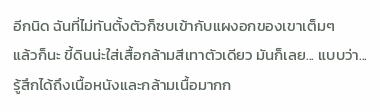อีกนิด ฉันที่ไม่ทันตั้งตัวก็ซบเข้ากับแผงอกของเขาเต็มๆ
แล้วก็นะ ขี้ดินน่ะใส่เสื้อกล้ามสีเทาตัวเดียว มันก็เลย... แบบว่า... รู้สึกได้ถึงเนื้อหนังและกล้ามเนื้อมากก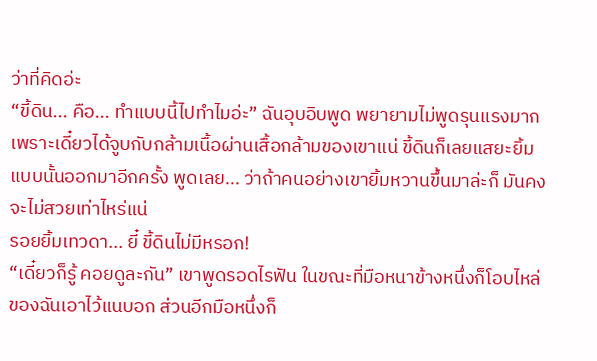ว่าที่คิดอ่ะ
“ขี้ดิน... คือ... ทำแบบนี้ไปทำไมอ่ะ” ฉันอุบอิบพูด พยายามไม่พูดรุนแรงมากเพราะเดี๋ยวได้จูบกับกล้ามเนื้อผ่านเสื้อกล้ามของเขาแน่ ขี้ดินก็เลยแสยะยิ้มแบบนั้นออกมาอีกครั้ง พูดเลย... ว่าถ้าคนอย่างเขายิ้มหวานขึ้นมาล่ะก็ มันคงจะไม่สวยเท่าไหร่แน่
รอยยิ้มเทวดา... ยี๋ ขี้ดินไม่มีหรอก!
“เดี๋ยวก็รู้ คอยดูละกัน” เขาพูดรอดไรฟัน ในขณะที่มือหนาข้างหนึ่งก็โอบไหล่ของฉันเอาไว้แนบอก ส่วนอีกมือหนึ่งก็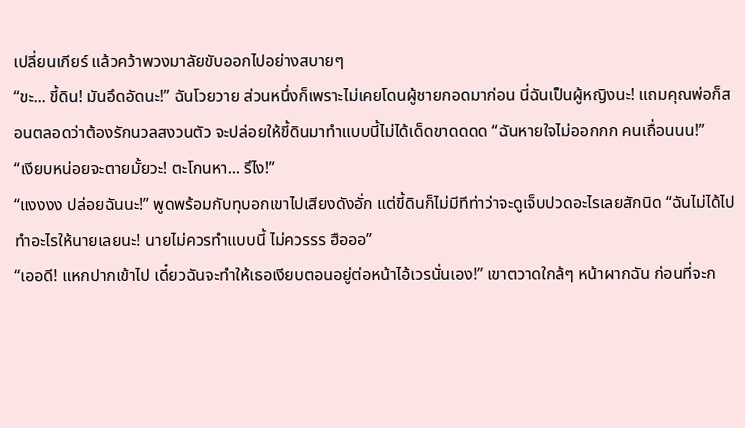เปลี่ยนเกียร์ แล้วคว้าพวงมาลัยขับออกไปอย่างสบายๆ
“ขะ... ขี้ดิน! มันอึดอัดนะ!” ฉันโวยวาย ส่วนหนึ่งก็เพราะไม่เคยโดนผู้ชายกอดมาก่อน นี่ฉันเป็นผู้หญิงนะ! แถมคุณพ่อก็สอนตลอดว่าต้องรักนวลสงวนตัว จะปล่อยให้ขี้ดินมาทำแบบนี้ไม่ได้เด็ดขาดดดด “ฉันหายใจไม่ออกกก คนเถื่อนนน!”
“เงียบหน่อยจะตายมั้ยวะ! ตะโกนหา... รึไง!”
“แงงงง ปล่อยฉันนะ!” พูดพร้อมกับทุบอกเขาไปเสียงดังอั่ก แต่ขี้ดินก็ไม่มีทีท่าว่าจะดูเจ็บปวดอะไรเลยสักนิด “ฉันไม่ได้ไปทำอะไรให้นายเลยนะ! นายไม่ควรทำแบบนี้ ไม่ควรรร ฮือออ”
“เออดี! แหกปากเข้าไป เดี๋ยวฉันจะทำให้เธอเงียบตอนอยู่ต่อหน้าไอ้เวรนั่นเอง!” เขาตวาดใกล้ๆ หน้าผากฉัน ก่อนที่จะก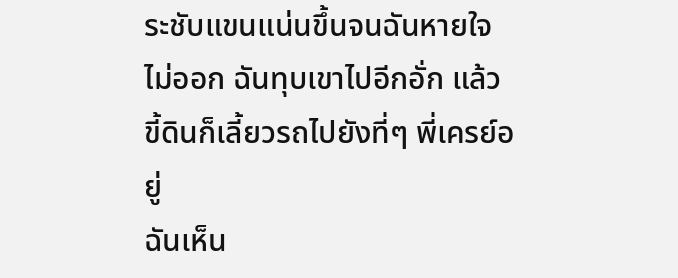ระชับแขนแน่นขึ้นจนฉันหายใจไม่ออก ฉันทุบเขาไปอีกอั่ก แล้วขี้ดินก็เลี้ยวรถไปยังที่ๆ พี่เครย์อยู่
ฉันเห็น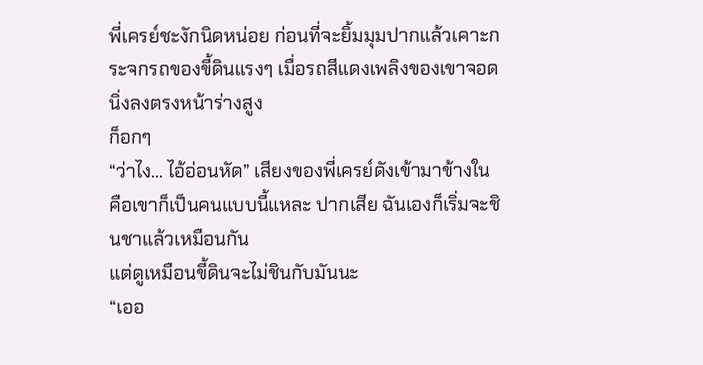พี่เครย์ชะงักนิดหน่อย ก่อนที่จะยิ้มมุมปากแล้วเคาะกระจกรถของขี้ดินแรงๆ เมื่อรถสีแดงเพลิงของเขาจอดนิ่งลงตรงหน้าร่างสูง
ก็อกๆ
“ว่าไง... ไอ้อ่อนหัด” เสียงของพี่เครย์ดังเข้ามาข้างใน คือเขาก็เป็นคนแบบนี้แหละ ปากเสีย ฉันเองก็เริ่มจะชินชาแล้วเหมือนกัน
แต่ดูเหมือนขี้ดินจะไม่ชินกับมันนะ
“เออ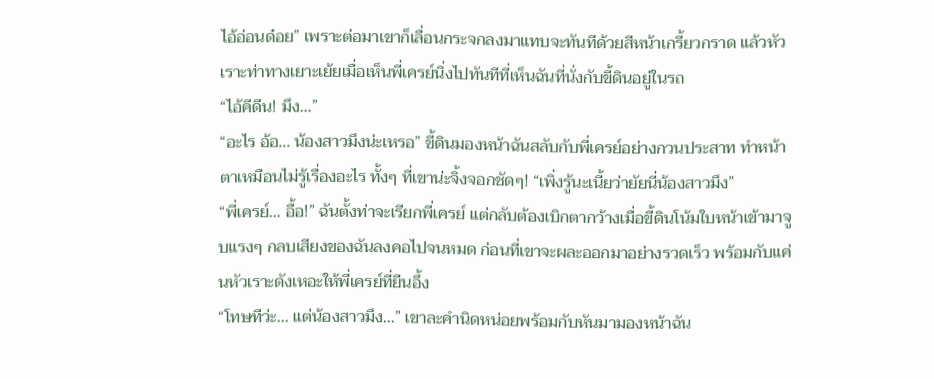ไอ้อ่อนด๋อย” เพราะต่อมาเขาก็เลื่อนกระจกลงมาแทบจะทันทีด้วยสีหน้าเกรี้ยวกราด แล้วหัวเราะท่าทางเยาะเย้ยเมื่อเห็นพี่เครย์นิ่งไปทันทีที่เห็นฉันที่นั่งกับขี้ดินอยู่ในรถ
“ไอ้คีดีน! มึง...”
“อะไร อ้อ... น้องสาวมึงน่ะเหรอ” ขี้ดินมองหน้าฉันสลับกับพี่เครย์อย่างกวนประสาท ทำหน้าตาเหมือนไม่รู้เรื่องอะไร ทั้งๆ ที่เขาน่ะจิ้งจอกชัดๆ! “เพิ่งรู้นะเนี้ยว่ายัยนี่น้องสาวมึง”
“พี่เครย์... อื้อ!” ฉันตั้งท่าจะเรียกพี่เครย์ แต่กลับต้องเบิกตากว้างเมื่อขี้ดินโน้มใบหน้าเข้ามาจูบแรงๆ กลบเสียงของฉันลงคอไปจนหมด ก่อนที่เขาจะผละออกมาอย่างรวดเร็ว พร้อมกับแค่นหัวเราะดังเหอะให้พี่เครย์ที่ยืนอึ้ง
“โทษทีว่ะ... แต่น้องสาวมึง...” เขาละคำนิดหน่อยพร้อมกับหันมามองหน้าฉัน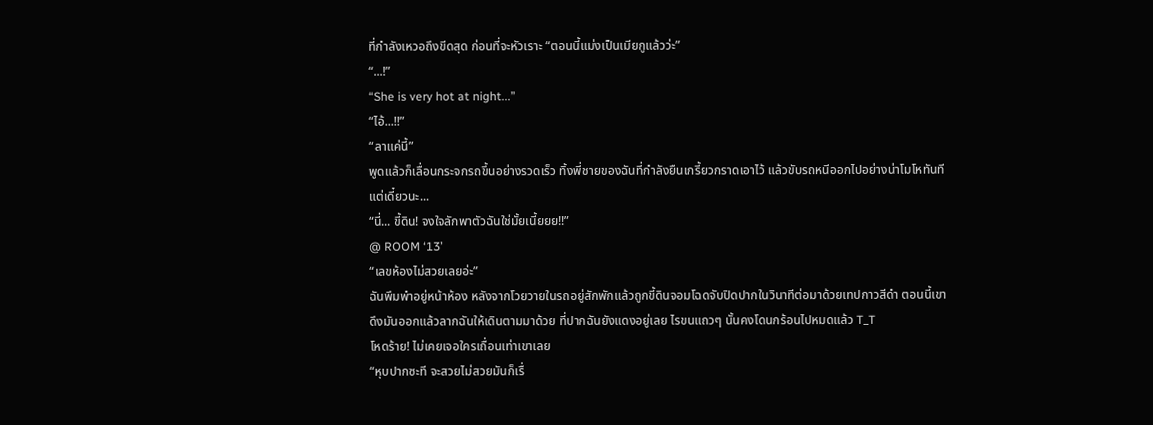ที่กำลังเหวอถึงขีดสุด ก่อนที่จะหัวเราะ “ตอนนี้แม่งเป็นเมียกูแล้วว่ะ”
“...!”
“She is very hot at night...”
“ไอ้...!!”
“ลาแค่นี้”
พูดแล้วก็เลื่อนกระจกรถขึ้นอย่างรวดเร็ว ทิ้งพี่ชายของฉันที่กำลังยืนเกรี้ยวกราดเอาไว้ แล้วขับรถหนีออกไปอย่างน่าโมโหทันที
แต่เดี๋ยวนะ...
“นี่... ขี้ดิน! จงใจลักพาตัวฉันใช่มั้ยเนี้ยยย!!”
@ ROOM ‘13’
“เลขห้องไม่สวยเลยอ่ะ”
ฉันพึมพำอยู่หน้าห้อง หลังจากโวยวายในรถอยู่สักพักแล้วถูกขี้ดินจอมโฉดจับปิดปากในวินาทีต่อมาด้วยเทปกาวสีดำ ตอนนี้เขาดึงมันออกแล้วลากฉันให้เดินตามมาด้วย ที่ปากฉันยังแดงอยู่เลย ไรขนแถวๆ นั้นคงโดนกร้อนไปหมดแล้ว T_T
โหดร้าย! ไม่เคยเจอใครเถื่อนเท่าเขาเลย
“หุบปากซะที จะสวยไม่สวยมันก็เรื่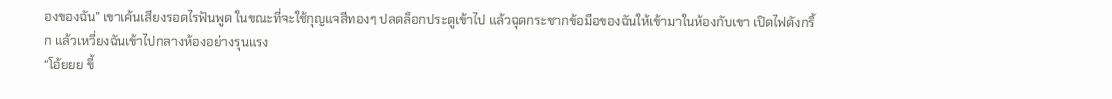องของฉัน” เขาเค้นเสียงรอดไรฟันพูด ในขณะที่จะใช้กุญแจสีทองๆ ปลดล็อกประตูเข้าไป แล้วฉุดกระชากข้อมือของฉันให้เข้ามาในห้องกับเขา เปิดไฟดังกริ้ก แล้วเหวี่ยงฉันเข้าไปกลางห้องอย่างรุนแรง
“โอ้ยยย ขี้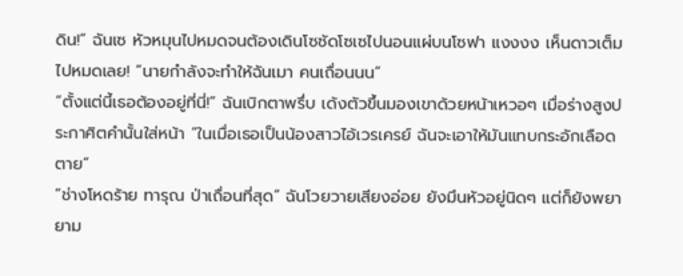ดิน!” ฉันเซ หัวหมุนไปหมดจนต้องเดินโซซัดโซเซไปนอนแผ่บนโซฟา แงงงง เห็นดาวเต็มไปหมดเลย! “นายกำลังจะทำให้ฉันเมา คนเถื่อนนน”
“ตั้งแต่นี้เธอต้องอยู่ที่นี่!” ฉันเบิกตาพรึ่บ เด้งตัวขึ้นมองเขาด้วยหน้าเหวอๆ เมื่อร่างสูงประกาศิตคำนั้นใส่หน้า “ในเมื่อเธอเป็นน้องสาวไอ้เวรเครย์ ฉันจะเอาให้มันแทบกระอักเลือดตาย”
“ช่างโหดร้าย ทารุณ ป่าเถื่อนที่สุด” ฉันโวยวายเสียงอ่อย ยังมึนหัวอยู่นิดๆ แต่ก็ยังพยายาม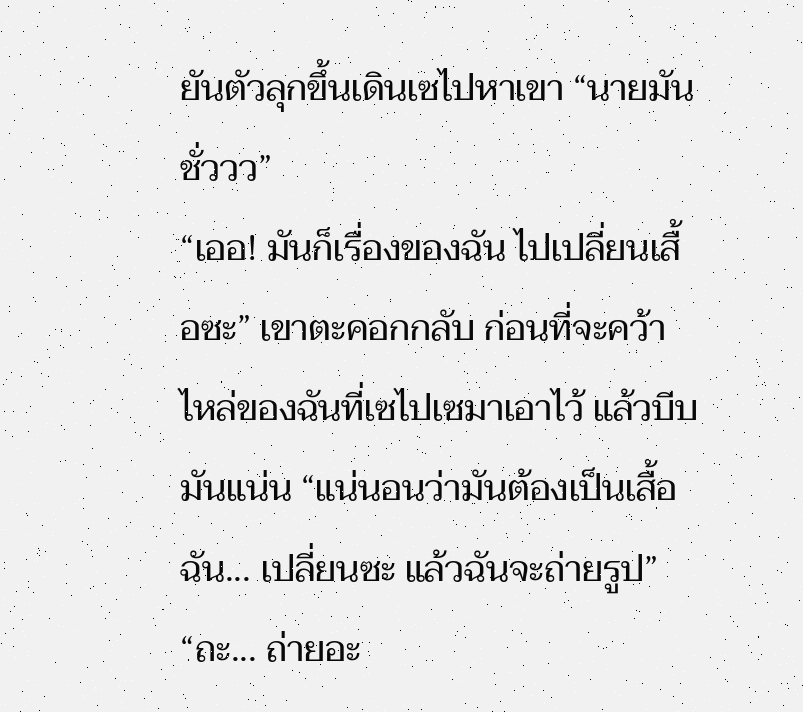ยันตัวลุกขึ้นเดินเซไปหาเขา “นายมันชั่ววว”
“เออ! มันก็เรื่องของฉัน ไปเปลี่ยนเสื้อซะ” เขาตะคอกกลับ ก่อนที่จะคว้าไหล่ของฉันที่เซไปเซมาเอาไว้ แล้วบีบมันแน่น “แน่นอนว่ามันต้องเป็นเสื้อฉัน... เปลี่ยนซะ แล้วฉันจะถ่ายรูป”
“ถะ... ถ่ายอะ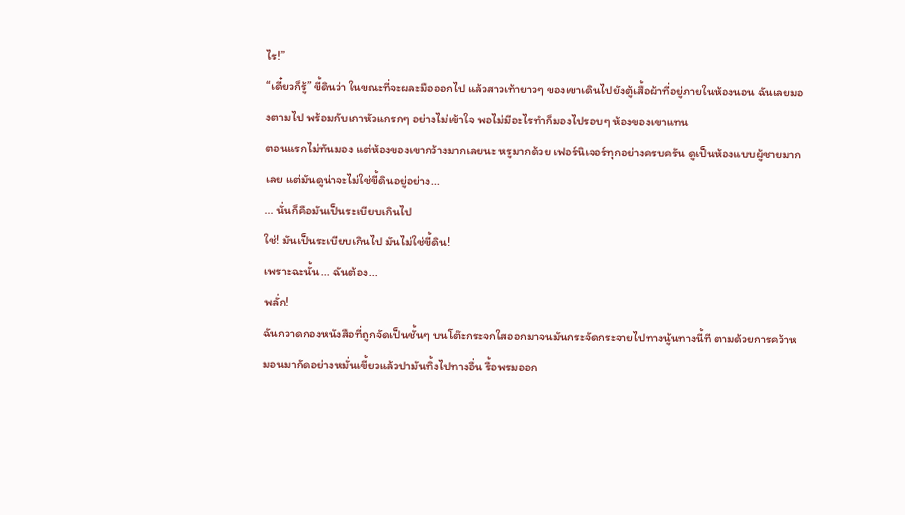ไร!”
“เดี๋ยวก็รู้” ขี้ดินว่า ในขณะที่จะผละมือออกไป แล้วสาวเท้ายาวๆ ของเขาเดินไปยังตู้เสื้อผ้าที่อยู่ภายในห้องนอน ฉันเลยมองตามไป พร้อมกับเกาหัวแกรกๆ อย่างไม่เข้าใจ พอไม่มีอะไรทำก็มองไปรอบๆ ห้องของเขาแทน
ตอนแรกไม่ทันมอง แต่ห้องของเขากว้างมากเลยนะ หรูมากด้วย เฟอร์นิเจอร์ทุกอย่างครบครัน ดูเป็นห้องแบบผู้ชายมากเลย แต่มันดูน่าจะไม่ใช่ขี้ดินอยู่อย่าง...
... นั่นก็คือมันเป็นระเบียบเกินไป
ใช่! มันเป็นระเบียบเกินไป มันไม่ใช่ขี้ดิน!
เพราะฉะนั้น... ฉันต้อง...
พลั่ก!
ฉันกวาดกองหนังสือที่ถูกจัดเป็นชั้นๆ บนโต๊ะกระจกใสออกมาจนมันกระจัดกระจายไปทางนู้นทางนี้ที ตามด้วยการคว้าหมอนมากัดอย่างหมั่นเขี้ยวแล้วปามันทิ้งไปทางอื่น รื้อพรมออก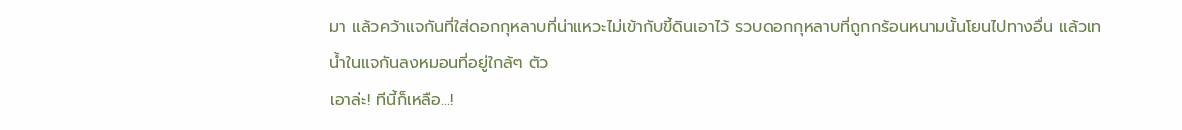มา แล้วคว้าแจกันที่ใส่ดอกกุหลาบที่น่าแหวะไม่เข้ากับขี้ดินเอาไว้ รวบดอกกุหลาบที่ถูกกร้อนหนามนั้นโยนไปทางอื่น แล้วเทน้ำในแจกันลงหมอนที่อยู่ใกล้ๆ ตัว
เอาล่ะ! ทีนี้ก็เหลือ...!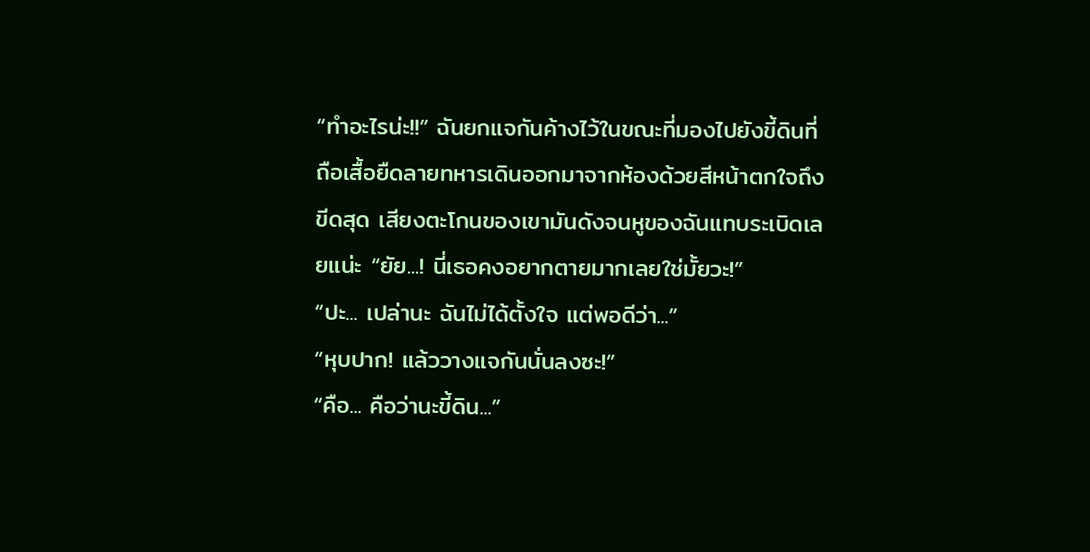“ทำอะไรน่ะ!!” ฉันยกแจกันค้างไว้ในขณะที่มองไปยังขี้ดินที่ถือเสื้อยืดลายทหารเดินออกมาจากห้องด้วยสีหน้าตกใจถึงขีดสุด เสียงตะโกนของเขามันดังจนหูของฉันแทบระเบิดเลยแน่ะ “ยัย...! นี่เธอคงอยากตายมากเลยใช่มั้ยวะ!”
“ปะ... เปล่านะ ฉันไม่ได้ตั้งใจ แต่พอดีว่า...”
“หุบปาก! แล้ววางแจกันนั่นลงซะ!”
“คือ... คือว่านะขี้ดิน...”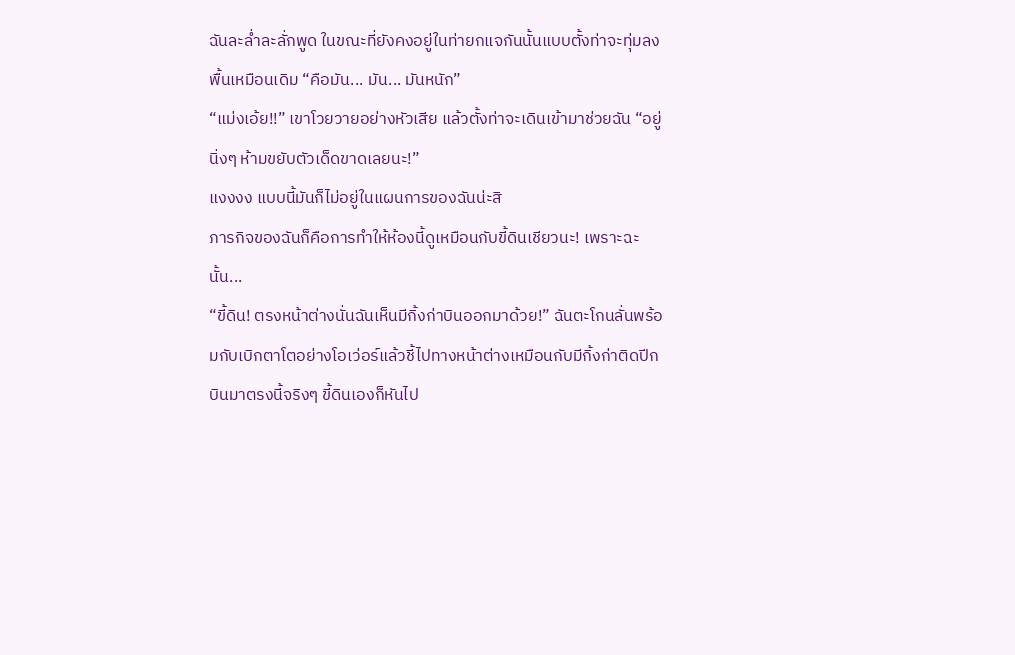ฉันละล่ำละลั่กพูด ในขณะที่ยังคงอยู่ในท่ายกแจกันนั้นแบบตั้งท่าจะทุ่มลงพื้นเหมือนเดิม “คือมัน... มัน... มันหนัก”
“แม่งเอ้ย!!” เขาโวยวายอย่างหัวเสีย แล้วตั้งท่าจะเดินเข้ามาช่วยฉัน “อยู่นิ่งๆ ห้ามขยับตัวเด็ดขาดเลยนะ!”
แงงงง แบบนี้มันก็ไม่อยู่ในแผนการของฉันน่ะสิ
ภารกิจของฉันก็คือการทำให้ห้องนี้ดูเหมือนกับขี้ดินเชียวนะ! เพราะฉะนั้น...
“ขี้ดิน! ตรงหน้าต่างนั่นฉันเห็นมีกิ้งก่าบินออกมาด้วย!” ฉันตะโกนลั่นพร้อมกับเบิกตาโตอย่างโอเว่อร์แล้วชี้ไปทางหน้าต่างเหมือนกับมีกิ้งก่าติดปีกบินมาตรงนี้จริงๆ ขี้ดินเองก็หันไป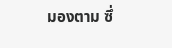มองตาม ซึ่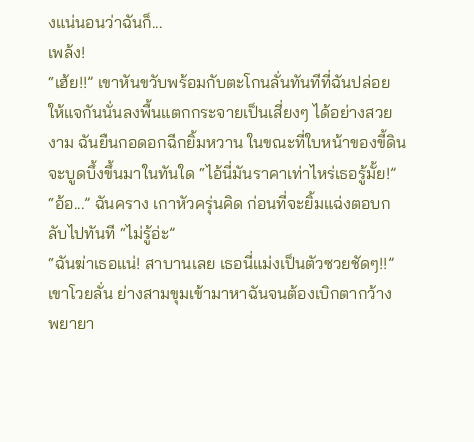งแน่นอนว่าฉันก็...
เพล้ง!
“เฮ้ย!!” เขาหันขวับพร้อมกับตะโกนลั่นทันทีที่ฉันปล่อยให้แจกันนั่นลงพื้นแตกกระจายเป็นเสี่ยงๆ ได้อย่างสวยงาม ฉันยืนกอดอกฉีกยิ้มหวาน ในขณะที่ใบหน้าของขี้ดินจะบูดบึ้งขึ้นมาในทันใด “ไอ้นี่มันราคาเท่าไหร่เธอรู้มั้ย!”
“อ้อ...” ฉันคราง เกาหัวครุ่นคิด ก่อนที่จะยิ้มแฉ่งตอบกลับไปทันที “ไม่รู้อ่ะ”
“ฉันฆ่าเธอแน่! สาบานเลย เธอนี่แม่งเป็นตัวซวยชัดๆ!!” เขาโวยลั่น ย่างสามขุมเข้ามาหาฉันจนต้องเบิกตากว้าง พยายา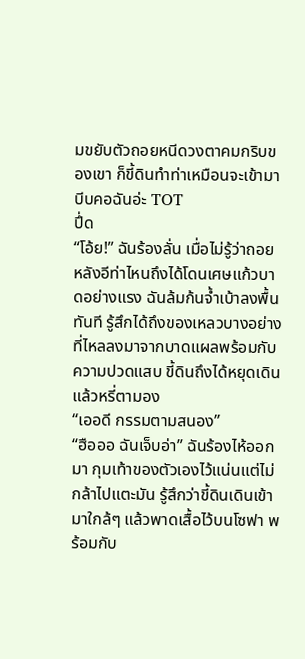มขยับตัวถอยหนีดวงตาคมกริบของเขา ก็ขี้ดินทำท่าเหมือนจะเข้ามาบีบคอฉันอ่ะ TOT
ปึ่ด
“โอ้ย!” ฉันร้องลั่น เมื่อไม่รู้ว่าถอยหลังอีท่าไหนถึงได้โดนเศษแก้วบาดอย่างแรง ฉันล้มก้นจ้ำเบ้าลงพื้นทันที รู้สึกได้ถึงของเหลวบางอย่างที่ไหลลงมาจากบาดแผลพร้อมกับความปวดแสบ ขี้ดินถึงได้หยุดเดิน แล้วหรี่ตามอง
“เออดี กรรมตามสนอง”
“ฮือออ ฉันเจ็บอ่า” ฉันร้องไห้ออกมา กุมเท้าของตัวเองไว้แน่นแต่ไม่กล้าไปแตะมัน รู้สึกว่าขี้ดินเดินเข้ามาใกล้ๆ แล้วพาดเสื้อไว้บนโซฟา พร้อมกับ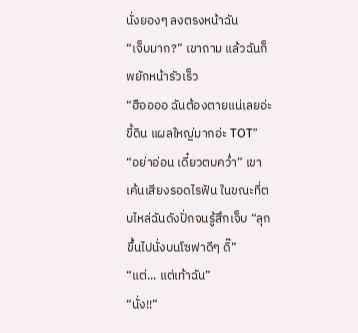นั่งยองๆ ลงตรงหน้าฉัน
“เจ็บมาก?” เขาถาม แล้วฉันก็พยักหน้ารัวเร็ว
“ฮืออออ ฉันต้องตายแน่เลยอ่ะขี้ดิน แผลใหญ่มากอ่ะ TOT”
“อย่าอ่อน เดี๋ยวตบคว่ำ” เขาเค้นเสียงรอดไรฟัน ในขณะที่ตบไหล่ฉันดังปั่กจนรู้สึกเจ็บ “ลุกขึ้นไปนั่งบนโซฟาดีๆ ดิ๊”
“แต่... แต่เท้าฉัน”
“นั่ง!!”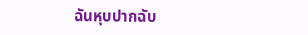ฉันหุบปากฉับ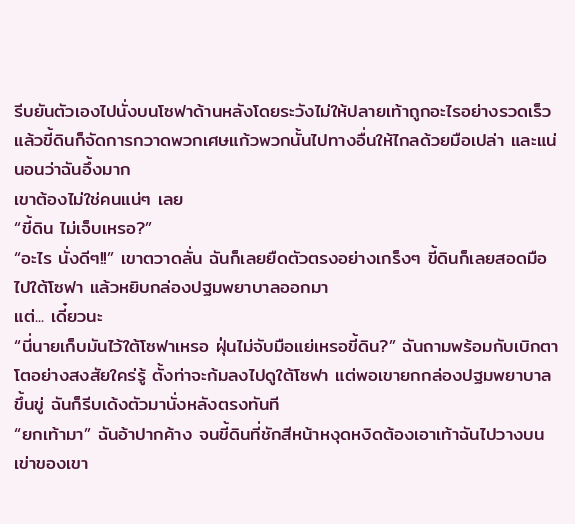รีบยันตัวเองไปนั่งบนโซฟาด้านหลังโดยระวังไม่ให้ปลายเท้าถูกอะไรอย่างรวดเร็ว แล้วขี้ดินก็จัดการกวาดพวกเศษแก้วพวกนั้นไปทางอื่นให้ไกลด้วยมือเปล่า และแน่นอนว่าฉันอึ้งมาก
เขาต้องไม่ใช่คนแน่ๆ เลย
“ขี้ดิน ไม่เจ็บเหรอ?”
“อะไร นั่งดีๆ!!” เขาตวาดลั่น ฉันก็เลยยืดตัวตรงอย่างเกร็งๆ ขี้ดินก็เลยสอดมือไปใต้โซฟา แล้วหยิบกล่องปฐมพยาบาลออกมา
แต่... เดี๋ยวนะ
“นี่นายเก็บมันไว้ใต้โซฟาเหรอ ฝุ่นไม่จับมือแย่เหรอขี้ดิน?” ฉันถามพร้อมกับเบิกตาโตอย่างสงสัยใคร่รู้ ตั้งท่าจะก้มลงไปดูใต้โซฟา แต่พอเขายกกล่องปฐมพยาบาลขึ้นขู่ ฉันก็รีบเด้งตัวมานั่งหลังตรงทันที
“ยกเท้ามา” ฉันอ้าปากค้าง จนขี้ดินที่ชักสีหน้าหงุดหงิดต้องเอาเท้าฉันไปวางบนเข่าของเขา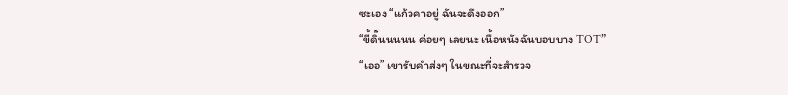ซะเอง “แก้วคาอยู่ ฉันจะดึงออก”
“ขี้ดิ๊นนนนน ค่อยๆ เลยนะ เนื้อหนังฉันบอบบาง TOT”
“เออ” เขารับคำส่งๆ ในขณะที่จะสำรวจ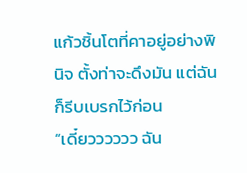แก้วชิ้นโตที่คาอยู่อย่างพินิจ ตั้งท่าจะดึงมัน แต่ฉันก็รีบเบรกไว้ก่อน
“เดี๋ยวววววว ฉัน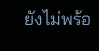ยังไม่พร้อ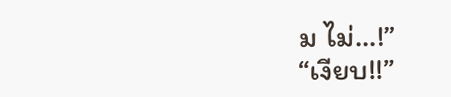ม ไม่...!”
“เงียบ!!”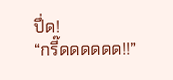ปึ่ด!
“กรี๊ดดดดดด!!”